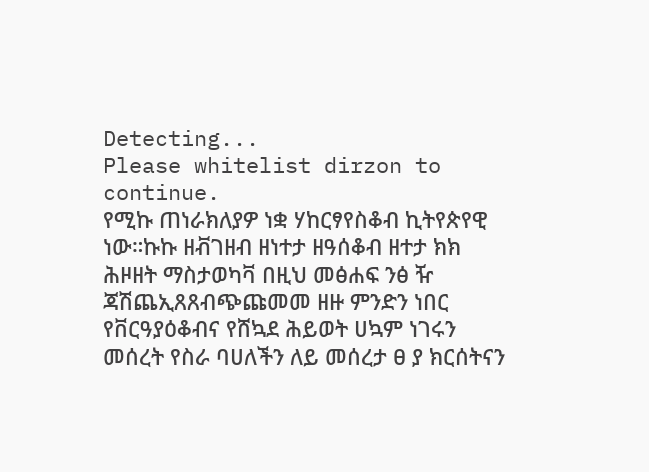Detecting...
Please whitelist dirzon to continue.
የሚኩ ጠነራክለያዎ ነቋ ሃከርፃየስቆብ ኪትየጵየዊ ነው።ኩኩ ዘቭገዘብ ዘነተታ ዘዓሰቆብ ዘተታ ክክ ሕዞዘት ማስታወካቫ በዚህ መፅሐፍ ንፅ ዥ ጃሽጨኢጸጸብጭጩመመ ዘዙ ምንድን ነበር የቨርዓያዕቆብና የሸኳደ ሕይወት ሀኳም ነገሩን መሰረት የስራ ባሀለችን ለይ መሰረታ ፀ ያ ክርሰትናን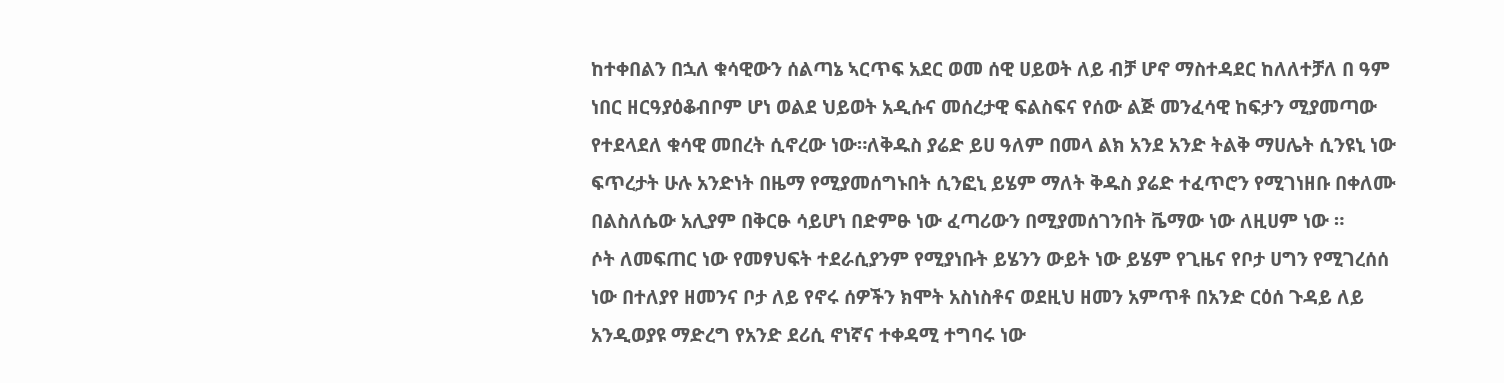ከተቀበልን በኋለ ቁሳዊውን ሰልጣኔ ኣርጥፍ አደር ወመ ሰዊ ሀይወት ለይ ብቻ ሆኖ ማስተዳደር ከለለተቻለ በ ዓም ነበር ዘርዓያዕቆብቦም ሆነ ወልደ ህይወት አዲሱና መሰረታዊ ፍልስፍና የሰው ልጅ መንፈሳዊ ከፍታን ሚያመጣው የተደላደለ ቁሳዊ መበረት ሲኖረው ነው።ለቅዱስ ያሬድ ይሀ ዓለም በመላ ልክ አንደ አንድ ትልቅ ማሀሌት ሲንዩኒ ነው ፍጥረታት ሁሉ አንድነት በዜማ የሚያመሰግኑበት ሲንፎኒ ይሄም ማለት ቅዱስ ያሬድ ተፈጥሮን የሚገነዘቡ በቀለሙ በልስለሴው አሊያም በቅርፁ ሳይሆነ በድምፁ ነው ፈጣሪውን በሚያመሰገንበት ቬማው ነው ለዚሀም ነው ።
ሶት ለመፍጠር ነው የመፃህፍት ተደራሲያንም የሚያነቡት ይሄንን ውይት ነው ይሄም የጊዜና የቦታ ሀግን የሚገረሰሰ ነው በተለያየ ዘመንና ቦታ ለይ የኖሩ ሰዎችን ክሞት አስነስቶና ወደዚህ ዘመን አምጥቶ በአንድ ርዕሰ ጉዳይ ለይ አንዲወያዩ ማድረግ የአንድ ደሪሲ ኖነኛና ተቀዳሚ ተግባሩ ነው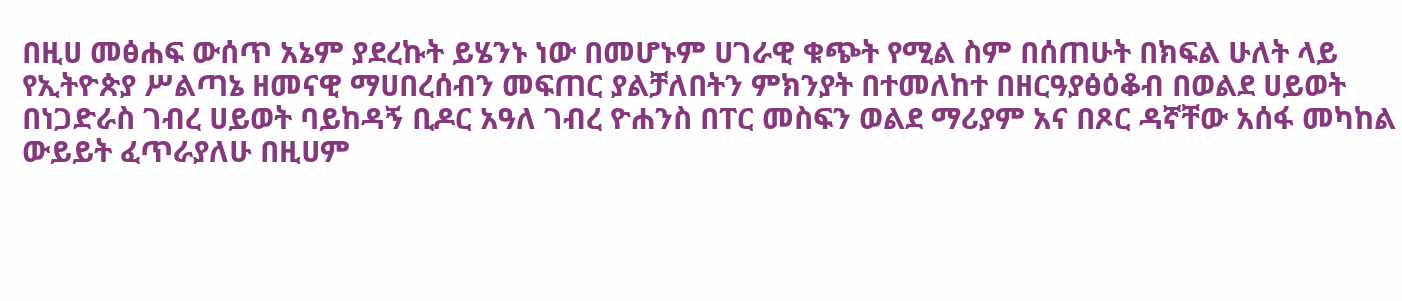በዚሀ መፅሐፍ ውሰጥ አኔም ያደረኩት ይሄንኑ ነው በመሆኑም ሀገራዊ ቁጭት የሚል ስም በሰጠሁት በክፍል ሁለት ላይ የኢትዮጵያ ሥልጣኔ ዘመናዊ ማሀበረሰብን መፍጠር ያልቻለበትን ምክንያት በተመለከተ በዘርዓያፅዕቆብ በወልደ ሀይወት በነጋድራስ ገብረ ሀይወት ባይከዳኝ ቢዶር አዓለ ገብረ ዮሐንስ በፐር መስፍን ወልደ ማሪያም አና በጾር ዳኛቸው አሰፋ መካከል ውይይት ፈጥራያለሁ በዚሀም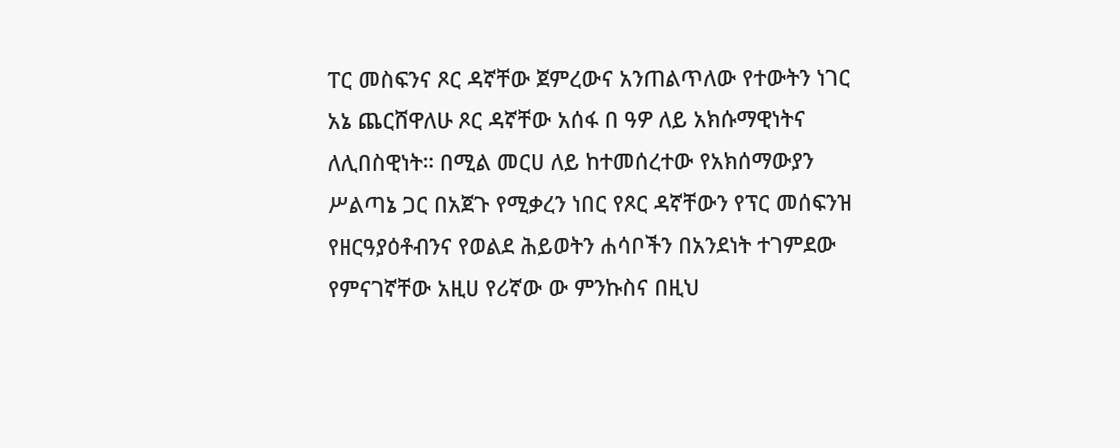ፐር መስፍንና ጾር ዳኛቸው ጀምረውና አንጠልጥለው የተውትን ነገር አኔ ጨርሸዋለሁ ጾር ዳኛቸው አሰፋ በ ዓዎ ለይ አክሱማዊነትና ለሊበስዊነት። በሚል መርሀ ለይ ከተመሰረተው የአክሰማውያን ሥልጣኔ ጋር በአጀጉ የሚቃረን ነበር የጾር ዳኛቸውን የፕር መሰፍንዝ የዘርዓያዕቶብንና የወልደ ሕይወትን ሐሳቦችን በአንደነት ተገምደው የምናገኛቸው አዚሀ የሪኛው ው ምንኩስና በዚህ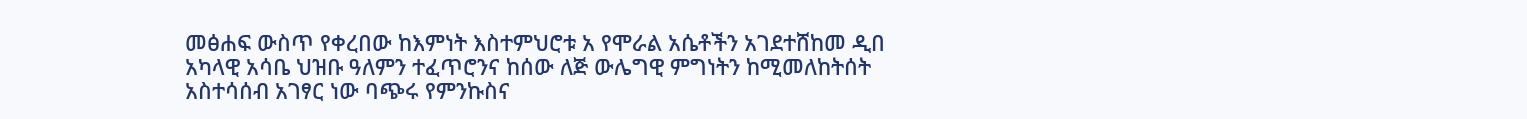መፅሐፍ ውስጥ የቀረበው ከእምነት እስተምህሮቱ አ የሞራል አሴቶችን አገደተሸከመ ዲበ አካላዊ አሳቤ ህዝቡ ዓለምን ተፈጥሮንና ከሰው ለጅ ውሌግዊ ምግነትን ከሚመለከትሰት አስተሳሰብ አገፃር ነው ባጭሩ የምንኩስና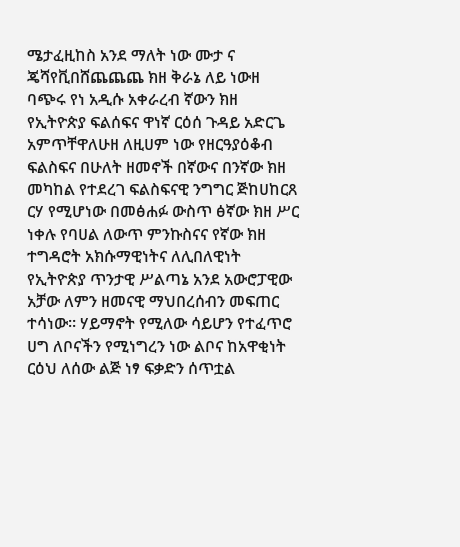ሜታፈዚከስ አንደ ማለት ነው ሙታ ና ጄሻየቪበሸጨጨጨ ክዘ ቅራኔ ለይ ነውዘ ባጭሩ የነ አዲሱ አቀራረብ ኛውን ክዘ የኢትዮጵያ ፍልሰፍና ዋነኛ ርዕሰ ጉዳይ አድርጌ አምጥቸዋለሁዘ ለዚሀም ነው የዘርዓያዕቆብ ፍልስፍና በሁለት ዘመኖች በኛውና በንኛው ክዘ መካከል የተደረገ ፍልስፍናዊ ንግግር ጅከሀከርጸ ርሃ የሚሆነው በመፅሐፉ ውስጥ ፅኛው ክዘ ሥር ነቀሉ የባሀል ለውጥ ምንኩስናና የኛው ክዘ ተግዳሮት አክሱማዊነትና ለሊበለዊነት የኢትዮጵያ ጥንታዊ ሥልጣኔ አንደ አውሮፓዊው አቻው ለምን ዘመናዊ ማህበረሰብን መፍጠር ተሳነው። ሃይማኖት የሚለው ሳይሆን የተፈጥሮ ሀግ ለቦናችን የሚነግረን ነው ልቦና ከአዋቂነት ርዕህ ለሰው ልጅ ነፃ ፍቃድን ሰጥቷል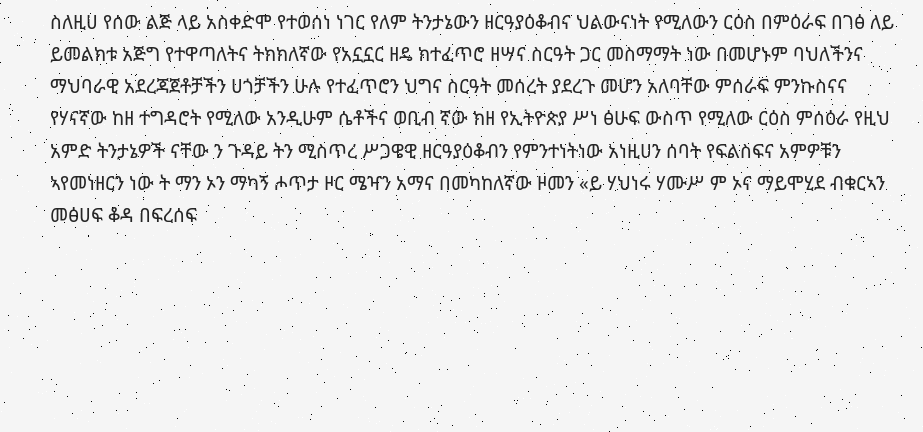ስለዚሀ የሰው ልጅ ላይ አስቀድሞ የተወሰነ ነገር የለም ትንታኔውን ዘርዓያዕቆብና ህልውናነት የሚለውን ርዕስ በምዕራፍ በገፅ ለይ ይመልክቱ አጅግ የተዋጣለትና ትክክለኛው የአኗኗር ዘዴ ክተፈጥሮ ዘሣና ስርዓት ጋር መስማማት ነው በመሆኑም ባህለችንና ማህባራዊ አደረጃጀቶቻችን ሀጎቻችን ሁሉ የተፈጥሮን ህግና ስርዓት መሰረት ያደረጉ መሆን አለባቸው ምሰራፍ ምንኩስናና የሃናኛው ከዘ ተግዳሮት የሚለው አንዲሁም ሴቶችና ወቢብ ኛው ክዘ የኢትዮጵያ ሥነ ፅሁፍ ውስጥ የሚለው ርዕስ ምሰዕራ የዚህ አምድ ትንታኔዎች ናቸው ን ጉዳይ ትን ሚስጥረ ሥጋዌዊ ዘርዓያዕቆብን የምንተነትነው አነዚሀን ሰባት የፍልስፍና አምዎቹን ኣየመነዘርን ነው ት ማን ኦን ማካኝ ሖጥታ ዞር ሜዣን አማና በመካከለኛው ዞመን «ይ ሃህነሩ ሃሙሥ ም ኦና ማይሞሂደ ብቁርኣን መፅሀፍ ቆዳ በፍረሰፍ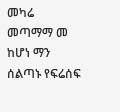መካሬ መጣማማ መ ከሆነ ማን ሰልጣኑ የፍሬሰፍ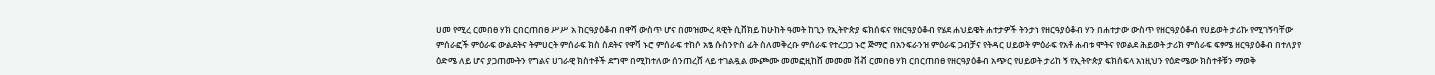ሀመ የሚረ ርመበፀ ሃክ ርበርጠበፀ ሥሥ አ ከርዓያዕቆብ በዋሻ ውስጥ ሆና በመዝሙረ ጻዊት ሲቨክይ ከሁከት ዓመት ከጊን የኢትዮጵያ ፍክሰፍና የዘርዓያዕቆብ የሄደ ሐህይዌት ሐተታዎች ትንታነ የዘርዓያዕቆብ ሃን በሐተታው ውስጥ የዘርዓያዕቆብ የሀይወት ታሪኩ የሚገኝባቸው ምሰራፎች ምዕራፍ ውልደትና ትምሀርት ምሰራፍ ክስ ስደትና የዋቫ ኑሮ ምሰራፍ ተከሶ አፄ ሱስንዮስ ፊት ስለመቅረቡ ምሰራፍ የተረጋጋ ኑሮ ጅማሮ በአንፍራንዝ ምዕራፍ ጋብቻና የትዳር ሀይወት ምዕራፍ የአቶ ሐብቱ ሞትና የወልደ ሕይወት ታሪክ ምሰራፍ ፍፃሜ ዘርዓያዕቆብ በተለያየ ዕድሜ ለይ ሆና ያጋጠሙትን የግልና ሀገራዊ ክስተቶች ደግሞ በሚከተለው ሰንጠረሸ ላይ ተገልዷል ሙጮሙ መመፎዚከሸ መመመ ቨቭ ርመበፀ ሃክ ርበርጠበፀ የዘርዓያዕቆብ አጭር የሀይወት ታሪከ ኝ የኢትዮጵያ ፍክሰፍላ አነዚህን የዕድሜው ክስተቶቹን ማወቅ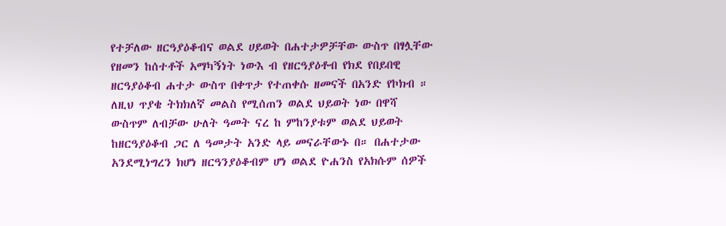የተቻለው ዘርዓያዕቆብና ወልደ ሀይወት በሐተታዎቻቸው ውስጥ በፃሏቸው የዘመን ከሰተቶች አማካኝነት ነውእ ብ የዘርዓያዕቶብ የክደ የበይበዊ ዘርዓያዕቆብ ሐተታ ውስጥ በቀጥታ የተጠቀሱ ዘመናች በአንድ የኮክብ ። ለዚህ ጥያቄ ትክክለኛ መልስ የሚሰጠን ወልደ ህይወት ነው በዋሻ ውስጥም ለብቻው ሁለት ዓመት ናረ ከ ምከንያቱም ወልደ ህይወት ከዘርዓያዕቆብ ጋር ለ ዓመታት አንድ ላይ መናራቸውኑ በ። በሐተታው አንደሚነግረን ክሆነ ዘርዓንያዕቆብም ሆነ ወልደ ዮሐንስ የአክሱም ሰዎች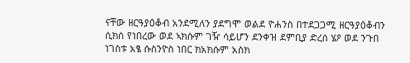ናቸው ዘርዓያዕቆብ አንደሚለን ያደግሞ ወልደ ዮሐንስ በተደጋጋሚ ዘርዓያዕቆብን ሲክሰ የነበረው ወደ ኣክሱም ገዥ ሳይሆን ደንቀዝ ደምቢያ ድረሰ ሄዖ ወደ ንጉበ ነገስቱ አፄ ሱስንዮስ ነበር ክአክሱም አስክ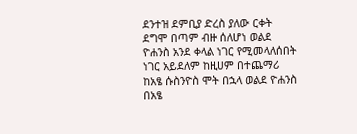ደንተዝ ደምቢያ ድረስ ያለው ርቀት ደግሞ በጣም ብዙ ሰለሆነ ወልደ ዮሐንስ አንደ ቀላል ነገር የሚመላለሰበት ነገር አይደለም ከዚሀም በተጨማሪ ከአፄ ሱስንዮስ ሞት በኋላ ወልደ ዮሐንስ በአፄ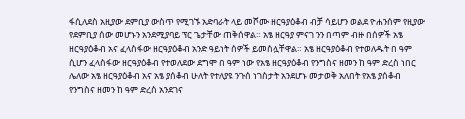ፋሲለደስ አዚያው ደምቢያ ውስጥ የሚገኙ አድባራት ላይ መሾሙ ዘርዓያዕቆብ ብቻ ሳይሆን ወልደ ዮሐንሰም የዚያው የደምቢያ ሰው መሆኑን አንደሚያባይ ፕር ጌታቸው ጠቅሰዋል። አፄ ዘርዓያ ምናገ ንን በጣም ብዙ በሰዎች አፄ ዘርዓያዕቆብ አና ፈላስፋው ዘርዓያዕቆብ አንድ ዓይነት ሰዎች ይመስሏቸዋል። አፄ ዘርዓያዕቆብ የተወለዱት በ ዓም ሲሆን ፈላስፋው ዘርዓያዕቆብ የተወለደው ደግሞ በ ዓም ነው የአፄ ዘርዓያዕቆብ የንግስና ዘመን ከ ዓም ድረስ ነበር ሌለው አፄ ዘርዓያዕቆብ አና አፄ ያሰቆብ ሁለት የተለያዩ ንጉሰ ነገስታት አንደሆኑ መታወቅ አለበት የአፄ ያሰቆብ የንግስና ዘመን ከ ዓም ድረስ አንደገና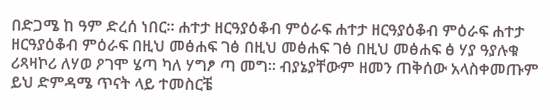በድጋሜ ከ ዓም ድረሰ ነበር። ሐተታ ዘርዓያዕቆብ ምዕራፍ ሐተታ ዘርዓያዕቆብ ምዕራፍ ሐተታ ዘርዓያዕቆብ ምዕራፍ በዚህ መፅሐፍ ገፅ በዚህ መፅሐፍ ገፅ በዚህ መፅሐፍ ፅ ሃያ ዓያሉቁ ሪጻዛኮሪ ለሃወ ዖገሞ ሄጣ ካለ ሃግፆ ጣ መግ። ብያኔያቸውም ዘመን ጠቅሰው አላስቀመጡም ይህ ድምዳሜ ጥናት ላይ ተመስርቼ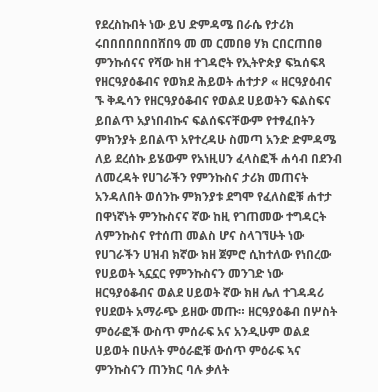የደረስኩበት ነው ይህ ድምዳሜ በራሴ የታሪክ ሩበበበበበበበሸበዓ መ መ ርመበፀ ሃክ ርበርጠበፀ ምንኩሰናና የሻው ከዘ ተገዳሮት የኢትዮጵያ ፍኳሰፍጻ የዘርዓያዕቆብና የወክደ ሕይወት ሐተታዖ « ዘርዓያዕብና ኙ ቅዱሳን የዘርዓያዕቆብና የወልደ ሀይወትን ፍልስፍና ይበልጥ አያነበብኩና ፍልሰፍናቸውም የተፃፈበትን ምክንያት ይበልጥ አየተረዳሁ ስመጣ አንድ ድምዳሜ ለይ ደረሰኩ ይሄውም የአነዚሀን ፈላስፎች ሐሳብ በደንብ ለመረዳት የሀገራችን የምንኩስና ታሪክ መጠናት አንዳለበት ወሰንኩ ምክንያቱ ደግሞ የፈለስፎቹ ሐተታ በዋነኛነት ምንኩስናና ኛው ከዚ የገጠመው ተግዳርት ለምንኩስና የተሰጠ መልስ ሆና ስላገኘሁት ነው የሀገራችን ሀዝብ ክኛው ክዘ ጀምሮ ሲከተለው የነበረው የሀይወት ኣኗኗር የምንኩስናን መንገድ ነው ዘርዓያዕቆብና ወልደ ሀይወት ኛው ክዘ ሌለ ተገዳዳሪ የሀደወት አማራጭ ይዘው መጡ። ዘርዓያዕቆብ በሦስት ምዕራፎች ውስጥ ምሰራፍ አና አንዲሁም ወልደ ሀይወት በሁለት ምዕራፎቹ ውሰጥ ምዕራፍ ኣና ምንኩስናን ጠንክር ባሉ ቃለት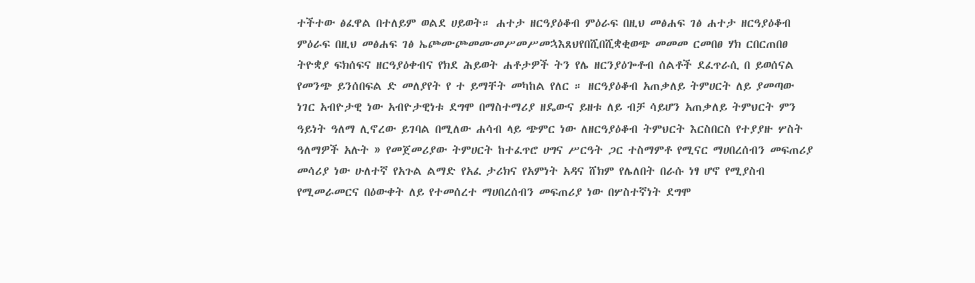ተችተው ፅፈዋል በተለይም ወልደ ሀይወት። ሐተታ ዘርዓያዕቆብ ምዕራፍ በዚህ መፅሐፍ ገፅ ሐተታ ዘርዓያዕቆብ ምዕራፍ በዚህ መፅሐፍ ገፅ ኤጮሙጮመሙመሥመሥመኋእጸህየበሺበሺቋቂወጭ መመመ ርመበፀ ሃክ ርበርጠበፀ ትዮቋያ ፍክሰፍና ዘርዓያዕቀብና የክደ ሕይወት ሐቶታዎች ትን የሌ ዘርንያዕጐቶብ ሰልቶች ደፈጥራሲ በ ይወሰናል የመንጭ ይንሰበፍል ድ መለያየት የ ተ ይማቸት መካከል የለር ። ዘርዓያዕቆብ አጠቃለይ ትምሀርት ለይ ያመጣው ነገር አብዮታዊ ነው አብዮታዊነቱ ደግሞ በማስተማሪያ ዘዴውና ይዘቱ ለይ ብቻ ሳይሆን አጠቃለይ ትምህርት ምን ዓይነት ዓለማ ሊኖረው ይገባል በሚለው ሐሳብ ላይ ጭምር ነው ለዘርዓያዕቆብ ትምህርት እርስበርስ የተያያዙ ሦስት ዓለማዎች አሉት » የመጀመሪያው ትምሀርት ከተፈጥሮ ሀግና ሥርዓት ጋር ተስማምቶ የሚናር ማሀበረሰብን መፍጠሪያ መሳሪያ ነው ሁለተኛ የአጉል ልማድ የአፈ ታሪክና የአምነት አዳና ሸክም የሌለበት በራሱ ነፃ ሆኖ የሚያስብ የሚመራመርና በዕውቀት ለይ የተመሰረተ ማሀበረሰብን መፍጠሪያ ነው በሦስተኛነት ደግሞ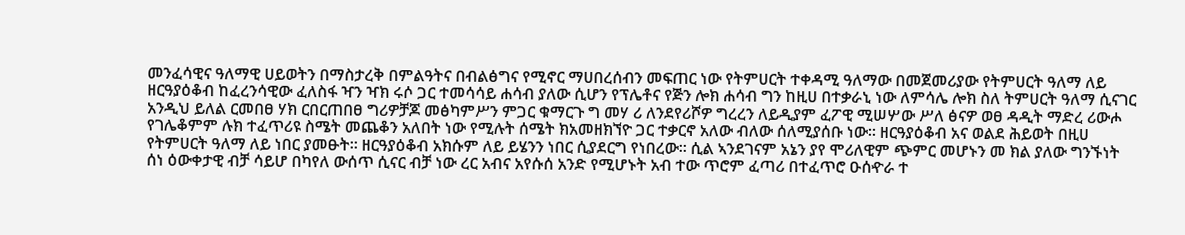መንፈሳዊና ዓለማዊ ሀይወትን በማስታረቅ በምልዓትና በብልፅግና የሚኖር ማሀበረሰብን መፍጠር ነው የትምሀርት ተቀዳሚ ዓለማው በመጀመሪያው የትምሀርት ዓለማ ለይ ዘርዓያዕቆብ ከፈረንሳዊው ፈለስፋ ዣን ዣክ ሩሶ ጋር ተመሳሳይ ሐሳብ ያለው ሲሆን የፕሌቶና የጅን ሎክ ሐሳብ ግን ከዚሀ በተቃራኒ ነው ለምሳሌ ሎክ ስለ ትምሀርት ዓለማ ሲናገር አንዲህ ይለል ርመበፀ ሃክ ርበርጠበፀ ግሪዎቻጆ መፅካምሥን ምጋር ቁማርጉ ግ መሃ ሪ ለንደየሪሾዎ ግረረን ለይዲያም ፈፖዊ ሚሠሦው ሥለ ፅናዎ ወፀ ዳዲት ማድረ ሪውሖ የገሌቆምም ሉክ ተፈጥሪዩ ስሜት መጨቆን አለበት ነው የሚሉት ሰሜት ክአመዘክኘዮ ጋር ተቃርኖ አለው ብለው ሰለሚያሰቡ ነው። ዘርዓያዕቆብ አና ወልደ ሕይወት በዚሀ የትምሀርት ዓለማ ለይ ነበር ያመፁት። ዘርዓያዕቆብ አክሱም ለይ ይሄንን ነበር ሲያደርግ የነበረው። ሲል ኣንደገናም አኔን ያየ ሞሪለዊም ጭምር መሆኑን መ ክል ያለው ግንኙነት ሰነ ዕውቀታዊ ብቻ ሳይሆ በካየለ ውሰጥ ሲናር ብቻ ነው ረር አብና አየሱሰ አንድ የሚሆኑት አብ ተው ጥሮም ፈጣሪ በተፈጥሮ ዑሰዯራ ተ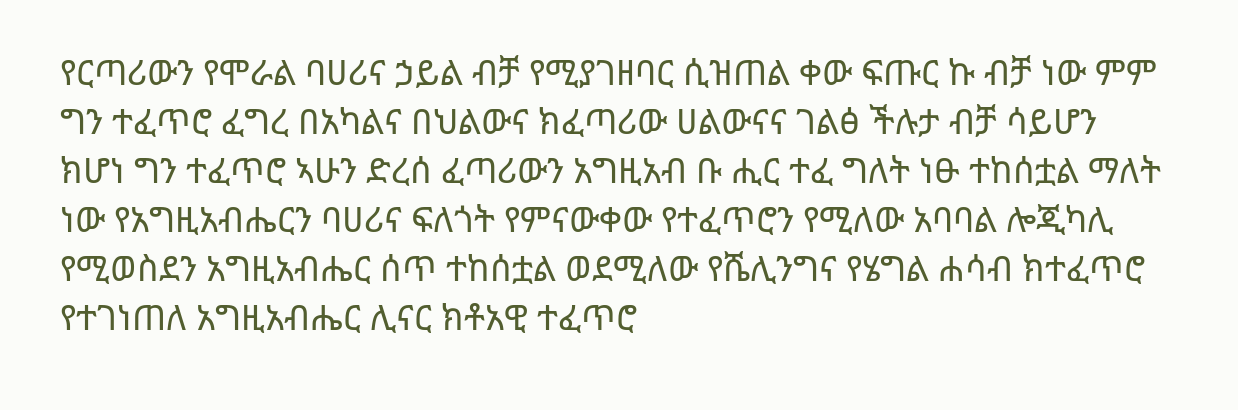የርጣሪውን የሞራል ባሀሪና ኃይል ብቻ የሚያገዘባር ሲዝጠል ቀው ፍጡር ኩ ብቻ ነው ምም ግን ተፈጥሮ ፈግረ በአካልና በህልውና ክፈጣሪው ሀልውናና ገልፅ ችሉታ ብቻ ሳይሆን ክሆነ ግን ተፈጥሮ ኣሁን ድረሰ ፈጣሪውን አግዚአብ ቡ ሒር ተፈ ግለት ነፁ ተከሰቷል ማለት ነው የአግዚአብሔርን ባሀሪና ፍለጎት የምናውቀው የተፈጥሮን የሚለው አባባል ሎጂካሊ የሚወስደን አግዚአብሔር ሰጥ ተከሰቷል ወደሚለው የሼሊንግና የሄግል ሐሳብ ክተፈጥሮ የተገነጠለ አግዚአብሔር ሊናር ክቶአዊ ተፈጥሮ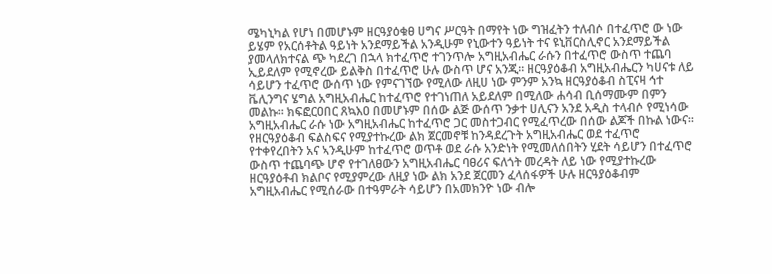ሜካኒካል የሆነ በመሆኑም ዘርዓያዕቁፀ ሀግና ሥርዓት በማየት ነው ግዝፈትን ተለብሶ በተፈጥሮ ው ነው ይሄም የአርሰቶትል ዓይነት አንደማይችል አንዲሁም የኒውተን ዓይነት ተና ዩኒቨርስሊኖር አንደማይችል ያመላለክተናል ጭ ካደረገ በኋላ ክተፈጥሮ ተገንጥሎ አግዚአብሔር ራሱን በተፈጥሮ ውስጥ ተጨባ ኢይደለም የሚኖረው ይልቅስ በተፈጥሮ ሁሉ ውስጥ ሆና አንጂ። ዘርዓያዕቆብ አግዚአብሔርን ካሀናቱ ለይ ሳይሆን ተፈጥሮ ውሰጥ ነው የምናገኘው የሚለው ለዚሀ ነው ምንም አንኳ ዘርዓያዕቆብ ስፒናዛ ኅተ ቬሊንግና ሄግል አግዚአብሔር ከተፈጥሮ የተገነጠለ አይደለም በሚለው ሐሳብ ቢሰማሙም በምን መልኩ። ክፍፎርዐበር ጸኳእዐ በመሆኑም በሰው ልጅ ውሰጥ ንቃተ ሀሊናን አንደ አዲስ ተላብሶ የሚነሳው አግዚአብሔር ራሱ ነው አግዚአብሔር ከተፈጥሮ ጋር መስተጋብር የሚፈጥረው በሰው ልጆች በኩል ነውና። የዘርዓያዕቆብ ፍልስፍና የሚያተኩረው ልክ ጀርመኖቹ ከንዳደረጉት አግዚአብሔር ወደ ተፈጥሮ የተቀየረበትን አና ኣንዲሁም ከተፈጥሮ ወጥቶ ወደ ራሱ አንድነት የሚመለሰበትን ሂደት ሳይሆን በተፈጥሮ ውስጥ ተጨባጭ ሆኖ የተገለፀውን አግዚአብሔር ባፀሪና ፍለጎት መረዳት ለይ ነው የሚያተኩረው ዘርዓያዕቶብ ክልቦና የሚያምረው ለዚያ ነው ልክ አንደ ጀርመን ፈላሰፋዎች ሁሉ ዘርዓያዕቆብም አግዚአብሔር የሚሰራው በተዓምራት ሳይሆን በአመክንዮ ነው ብሎ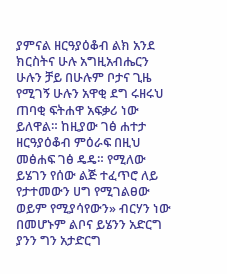ያምናል ዘርዓያዕቆብ ልክ አንደ ክርስትና ሁሉ አግዚአብሔርን ሁሉን ቻይ በሁሉም ቦታና ጊዜ የሚገኝ ሁሉን አዋቂ ደግ ሩዘሩህ ጠባቂ ፍትሐዋ አፍቃሪ ነው ይለዋል። ከዚያው ገፅ ሐተታ ዘርዓያዕቆብ ምዕራፍ በዚህ መፅሐፍ ገፅ ዴዴ። የሚለው ይሄገን የሰው ልጅ ተፈጥሮ ለይ የታተመውን ሀግ የሚገልፀው ወይም የሚያሳየውን» ብርሃን ነው በመሆኑም ልቦና ይሄንን አድርግ ያንን ግን አታድርግ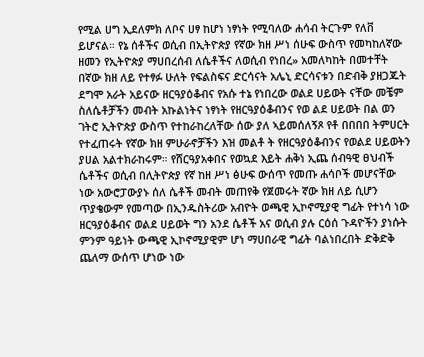የሚል ሀግ ኢደለምክ ለቦና ሀፃ ከሆነ ነፃነት የሚባለው ሐሳብ ትርጉም የለቨ ይሆናል። የኔ ሰቶችና ወሲብ በኢትዮጵያ የኛው ክዘ ሥነ ሰሁፍ ውስጥ የመካከለኛው ዘመን የኢትዮጵያ ማሀበረሰብ ለሴቶችና ለወሲብ የነበረ» አመለካከት በመተቸት በኛው ክዘ ለይ የተፃፉ ሁለት የፍልስፍና ድርሳናት አሌኒ ድርሳናቱን በድብቅ ያዘጋጁት ደግሞ አራት አይናው ዘርዓያዕቆብና የአሱ ተኔ የነበረው ወልደ ሀይወት ናቸው መቼም ስለሴቶቻችን መብት አኩልነትና ነፃነት የዘርዓያዕቆብንና የወ ልደ ሀይወት በል ወን ገትሮ ኢትዮጵያ ውስጥ የተከራከረለቸው ሰው ያለ ኣይመሰለኝጾ የቶ በበበበ ትምሀርት የተፈጠሩት የኛው ክዘ ምሁራኖቻችን እዝ መልቶ ት የዘርዓያዕቆብንና የወልደ ሀይወትን ያሀል አልተክራከሩም። የሸርዓያአቀበና የወኳደ እይት ሐቅነ ኢጨ ሰብዓዊ ፀህብች ሴቶችና ወሲብ በሊትዮጵያ የኛ ከዘ ሥነ ፅሁፍ ውሰጥ የመጡ ሐሳቦች መሆናቸው ነው አውሮፓውያኑ ሰለ ሴቶች መብት መጠየቅ የጀመሩት ኛው ክዘ ለይ ሲሆን ጥያቄውም የመጣው በኢንዱስትሪው አብዮት ወጫዊ ኢኮኖሚያዊ ግፊት የተነሳ ነው ዘርዓያዕቆብና ወልደ ሀይወት ግን አንደ ሴቶች አና ወሲብ ያሉ ርዕሰ ጉዳዮችን ያነሱት ምንም ዓይነት ውጫዊ ኢኮኖሚያዊም ሆነ ማሀበራዊ ግፊት ባልነበረበት ድቅድቅ ጨለማ ውሰጥ ሆነው ነው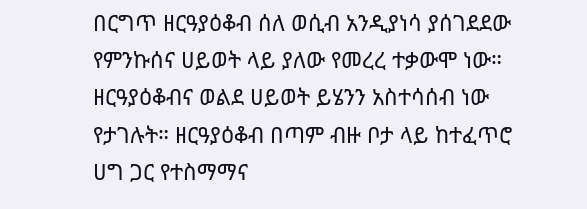በርግጥ ዘርዓያዕቆብ ሰለ ወሲብ አንዲያነሳ ያሰገደደው የምንኩሰና ሀይወት ላይ ያለው የመረረ ተቃውሞ ነው። ዘርዓያዕቆብና ወልደ ሀይወት ይሄንን አስተሳሰብ ነው የታገሉት። ዘርዓያዕቆብ በጣም ብዙ ቦታ ላይ ከተፈጥሮ ሀግ ጋር የተስማማና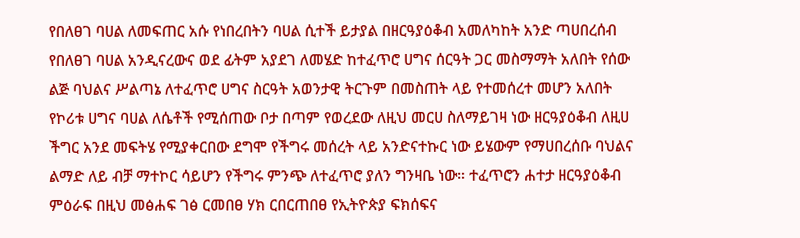የበለፀገ ባሀል ለመፍጠር አሱ የነበረበትን ባሀል ሲተች ይታያል በዘርዓያዕቆብ አመለካከት አንድ ጣሀበረሰብ የበለፀገ ባሀል አንዲናረውና ወደ ፊትም አያደገ ለመሄድ ከተፈጥሮ ሀግና ሰርዓት ጋር መስማማት አለበት የሰው ልጅ ባህልና ሥልጣኔ ለተፈጥሮ ሀግና ስርዓት አወንታዊ ትርጉም በመስጠት ላይ የተመሰረተ መሆን አለበት የኮሪቱ ሀግና ባሀል ለሴቶች የሚሰጠው ቦታ በጣም የወረደው ለዚህ መርሀ ስለማይገዛ ነው ዘርዓያዕቆብ ለዚሀ ችግር አንደ መፍትሄ የሚያቀርበው ደግሞ የችግሩ መሰረት ላይ አንድናተኩር ነው ይሄውም የማሀበረሰቡ ባህልና ልማድ ለይ ብቻ ማተኮር ሳይሆን የችግሩ ምንጭ ለተፈጥሮ ያለን ግንዛቤ ነው። ተፈጥሮን ሐተታ ዘርዓያዕቆብ ምዕራፍ በዚህ መፅሐፍ ገፅ ርመበፀ ሃክ ርበርጠበፀ የኢትዮጵያ ፍክሰፍና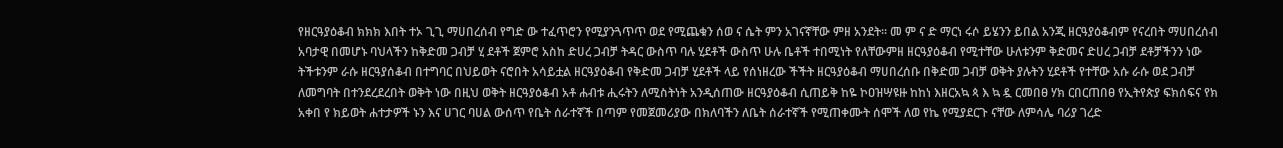የዘርዓያዕቆብ ክክክ እበት ተኦ ጊጊ ማሀበረሰብ የግድ ው ተፈጥሮን የሚያንጓጥጥ ወደ የሚጨቁን ሰወ ና ሴት ምን አገናኛቸው ምዘ አንደት። መ ም ና ድ ማርነ ሩሶ ይሄንን ይበል አንጂ ዘርዓያዕቆብም የናረበት ማሀበረሰብ አባታዊ በመሆኑ ባህላችን ከቅድመ ጋብቻ ሂ ደቶች ጀምሮ አስከ ድሀረ ጋብቻ ትዳር ውስጥ ባሉ ሂደቶች ውስጥ ሁሉ ቤቶች ተበሚነት የለቸውምዘ ዘርዓያዕቆብ የሚተቸው ሁለቱንም ቅድመና ድሀረ ጋብቻ ደቶቻችንን ነው ትችቱንም ራሱ ዘርዓያሰቆብ በተግባር በህይወት ናሮበት አሳይቷል ዘርዓያዕቆብ የቅድመ ጋብቻ ሂደቶች ላይ የሰነዘረው ችችት ዘርዓያዕቆብ ማሀበረሰቡ በቅድመ ጋብቻ ወቅት ያሉትን ሂደቶች የተቸው አሱ ራሱ ወደ ጋብቻ ለመግባት በተንደረደረበት ወቅት ነው በዚህ ወቅት ዘርዓያዕቆብ አቶ ሐብቱ ሒሩትን ለሚስትነት አንዲሰጠው ዘርዓያዕቆብ ሲጠይቅ ከዬ ኮዐዝሣዩዙ ከከነ እዘርአኳ ጳ እ ኳ ዷ ርመበፀ ሃክ ርበርጠበፀ የኢትየጵያ ፍክሰፍና የክ አቀበ የ ክይወት ሐተታዎች ኑን እና ሀገር ባሀል ውሰጥ የቤት ሰራተኛች በጣም የመጀመሪያው በክለባችን ለቤት ሰራተኛች የሚጠቀሙት ሰሞች ለወ የኬ የሚያደርጉ ናቸው ለምሳሌ ባሪያ ገረድ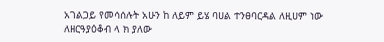አገልጋይ የመሳሰሉት አሁን ከ ለይም ይሄ ባሀል ተንፀባርዳል ለዚሀም ነው ለዘርዓያዕቆብ ላ ክ ያለው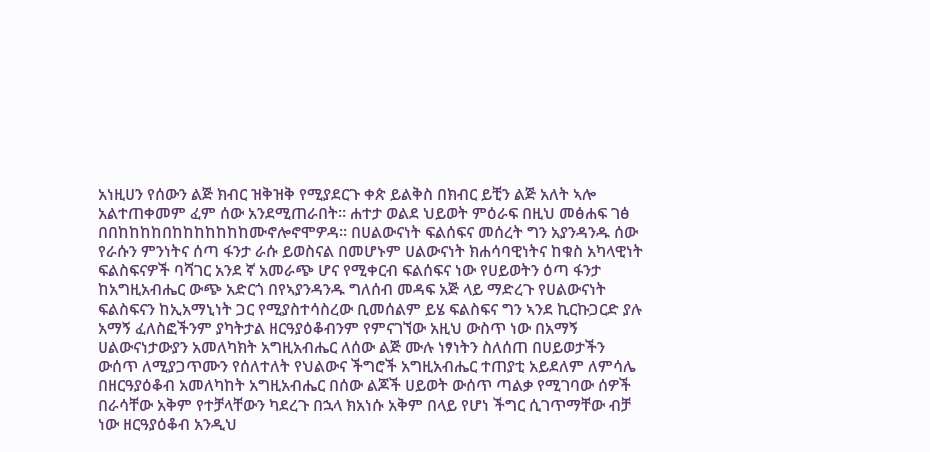አነዚሀን የሰውን ልጅ ክብር ዝቅዝቅ የሚያደርጉ ቀጵ ይልቅስ በክብር ይቺን ልጅ አለት ኣሎ አልተጠቀመም ፈም ሰው አንደሚጠራበት። ሐተታ ወልደ ህይወት ምዕራፍ በዚህ መፅሐፍ ገፅ በበከከከከበከከከከከከከሙኖሎኖሞዎዳ። በሀልውናነት ፍልሰፍና መሰረት ግን አያንዳንዱ ሰው የራሱን ምንነትና ሰጣ ፋንታ ራሱ ይወስናል በመሆኑም ሀልውናነት ክሐሳባዊነትና ከቁስ አካላዊነት ፍልስፍናዎች ባሻገር አንደ ኛ አመራጭ ሆና የሚቀርብ ፍልሰፍና ነው የሀይወትን ዕጣ ፋንታ ከአግዚአብሔር ውጭ አድርጎ በየኣያንዳንዱ ግለሰብ መዳፍ አጅ ላይ ማድረጉ የሀልውናነት ፍልስፍናን ከኢአማኒነት ጋር የሚያስተሳስረው ቢመሰልም ይሄ ፍልስፍና ግን ኣንደ ኪርኩጋርድ ያሉ አማኝ ፈለስፎችንም ያካትታል ዘርዓያዕቆብንም የምናገኘው አዚህ ውስጥ ነው በአማኝ ሀልውናነታውያን አመለካክት አግዚአብሔር ለሰው ልጅ ሙሉ ነፃነትን ስለሰጠ በሀይወታችን ውሰጥ ለሚያጋጥሙን የሰለተለት የህልውና ችግሮች አግዚአብሔር ተጠያቲ አይደለም ለምሳሌ በዘርዓያዕቆብ አመለካከት አግዚአብሔር በሰው ልጆች ሀይወት ውሰጥ ጣልቃ የሚገባው ሰዎች በራሳቸው አቅም የተቻላቸውን ካደረጉ በኋላ ክአነሱ አቅም በላይ የሆነ ችግር ሲገጥማቸው ብቻ ነው ዘርዓያዕቆብ አንዲህ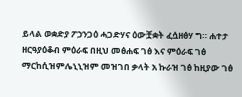ይላል ወቋድያ ፖኃንጋዕ ሓጋድሃና ዕውቿቋት ፈሷዘፅሃ ግ። ሐተታ ዘርዓያዕቆብ ምዕራፍ በዚህ መፅሐፍ ገፅ እና ምዕራፍ ገፅ ማርከሲዝምሌኒኒዝም መዝገበ ቃላት አ ኩራዝ ገፅ ከዚያው ገፅ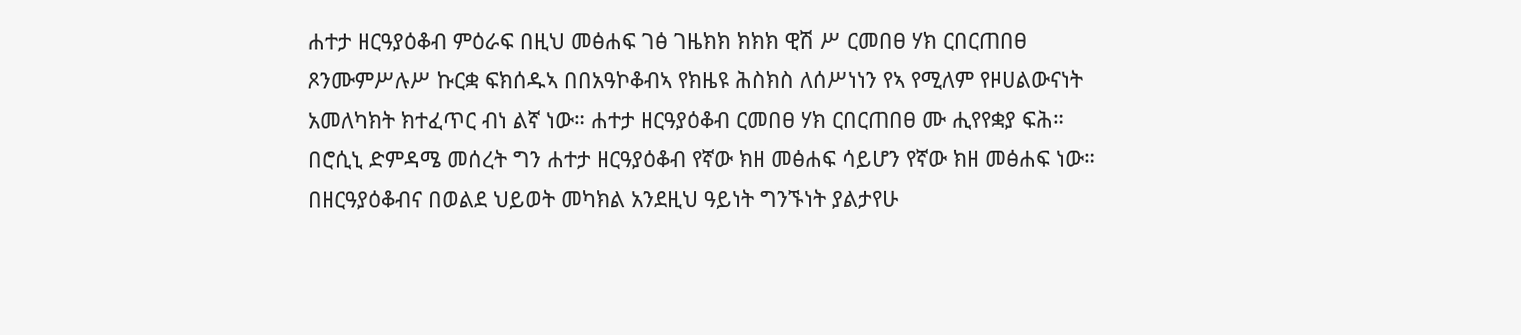ሐተታ ዘርዓያዕቆብ ምዕራፍ በዚህ መፅሐፍ ገፅ ገዜክክ ክክክ ዊሽ ሥ ርመበፀ ሃክ ርበርጠበፀ ጾንሙምሥሉሥ ኩርቋ ፍክሰዱኣ በበአዓኮቆብኣ የክዜዩ ሕስክስ ለሰሥነነን የኣ የሚለም የዞሀልውናነት አመለካክት ክተፈጥር ብነ ልኛ ነው። ሐተታ ዘርዓያዕቆብ ርመበፀ ሃክ ርበርጠበፀ ሙ ሒየየቋያ ፍሕ። በሮሲኒ ድምዳሜ መሰረት ግን ሐተታ ዘርዓያዕቆብ የኛው ክዘ መፅሐፍ ሳይሆን የኛው ክዘ መፅሐፍ ነው። በዘርዓያዕቆብና በወልደ ህይወት መካክል አንደዚህ ዓይነት ግንኙነት ያልታየሁ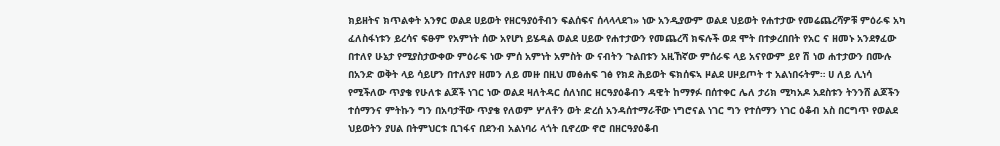ክይዘትና ክጥልቀት አንፃር ወልደ ሀይወት የዘርዓያዕቶብን ፍልሰፍና ሰላላላደገ» ነው አንዲያውም ወልደ ህይወት የሐተታው የመሬጨረሻዎቹ ምዕራፍ አካ ፈለስፋነቱን ይረሳና ፍፁም የአምነት ሰው አየሆነ ይሄዳል ወልደ ሀይው የሐተታውን የመጨረሻ ክፍሉች ወደ ሞት በተቃረበበት የአር ና ዘመኑ አንደፃፈው በተለየ ሁኔታ የሚያስታውቀው ምዕራፍ ነው ምሰ አምነት አምስት ው ናብትን ጉልበቱን አዚኸኛው ምሰራፍ ላይ አናየውም ይየ ሽ ነወ ሐተታውን በሙሉ በአንድ ወቅት ላይ ሳይሆን በተለያየ ዘመን ለይ መዙ በዚህ መፅሐፍ ገፅ የክደ ሕይወት ፍክሰፍኣ ዞልደ ሀዞይጦት ተ አልነበሩትም። ሀ ለይ ሊነሳ የሚችለው ጥያቄ የሁለቱ ልጆች ነገር ነው ወልደ ዛለትዳር ሰለነበር ዘርዓያዕቆብን ዳዊት ከማፃፉ በሰተቀር ሌለ ታሪክ ሚካአዶ አደስቱን ትንንሸ ልጆችን ተሰማንና ምትኩን ግን በአባታቸው ጥያቄ የለወም ሦለቶን ወት ድረሰ አንዳሰተማራቸው ነግሮናል ነገር ግን የተሰማን ነገር ዕቆብ አስ በርግጥ የወልደ ህይወትን ያሀል በትምህርቱ ቢገፋና በደንብ አልነባሪ ላጎት ቢኖረው ኖሮ በዘርዓያዕቆብ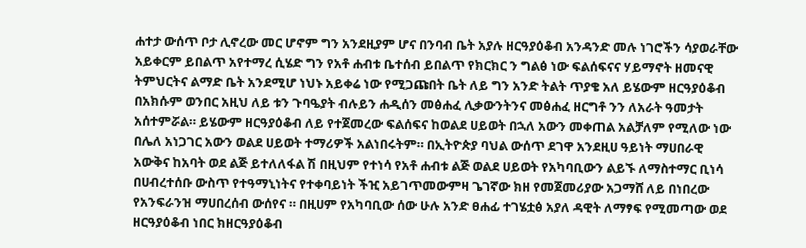ሐተታ ውሰጥ ቦታ ሊኖረው መር ሆኖም ግን አንደዚያም ሆና በንባብ ቤት አያሉ ዘርዓያዕቆብ አንዳንድ መሉ ነገሮችን ሳያወራቸው አይቀርም ይበልጥ አየተማረ ሲሄድ ግን የአቶ ሐብቱ ቤተሰብ ይበልጥ የክርክር ን ግልፅ ነው ፍልሰፍናና ሃይማኖት ዘመናዊ ትምህርትና ልማድ ቤት አንደሚሆ ነህኑ አይቀሬ ነው የሚጋጩበት ቤት ለይ ግን አንድ ትልት ጥያቄ አለ ይሄውም ዘርዓያዕቆብ በአክሱም ወንበር አዚህ ለይ ቱን ጉባዔያት ብሉይን ሐዲሰን መፅሐፈ ሊቃውንትንና መፅሐፈ ዘርግቶ ንን ለአራት ዓመታት አሰተምሯል። ይሄውም ዘርዓያዕቆብ ለይ የተጀመረው ፍልሰፍና ከወልደ ሀይወት በኋለ አውን መቀጠል አልቻለም የሚለው ነው በሌለ አነጋገር አውን ወልደ ሀይወት ተማሪዎች አልነበሩትም። በኢትዮጵያ ባህል ውሰጥ ደገዋ አንደዚሀ ዓይነት ማሀበራዊ አውቅና ከአባት ወደ ልጅ ይተለለፋል ሽ በዚህም የተነሳ የአቶ ሐብቱ ልጅ ወልደ ሀይወት የአካባቢውን ልይኙ ለማስተማር ቢነሳ በሀብረተሰቡ ውስጥ የተዓማኒነትና የተቀባይነት ችዢ አይገጥመውምዛ ጌገኛው ክዘ የመጀመሪያው አጋማሸ ለይ በነበረው የአንፍራንዝ ማሀበረሰብ ውሰየና ። በዚሀም የአካባቢው ሰው ሁሉ አንድ ፀሐፊ ተገሄቷፅ አያለ ዳዊት ለማፃፍ የሚመጣው ወደ ዘርዓያዕቆብ ነበር ክዘርዓያዕቆብ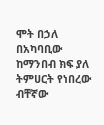ሞት በኃለ በአካባቢው ከማንበብ ክፍ ያለ ትምሀርት የነበረው ብቸኛው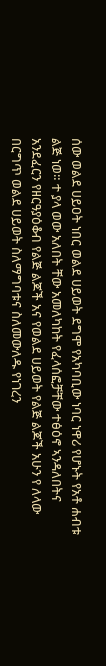ሰው ወልደ ሀይዐት ነበር ወልደ ሀይወት ደግሞ የአካባቢው ነባር ነዋሪ የሆኑት የአቶ ሐብቱ ልጅ ነወ። ተ ያላ ወው አለበት ቸው አመለካከት የፈላሰፎቻቸው ተፅዕኖ ኣንዳለበትና አንደፈርን የዘርዓያዕቆብ የልጅ ልጆች አና የወልደ ሀይወት የልጅ ልጆች አሁን የ ለላው በርግጥ ወልደ ሀይወት ስለማግባቱና ስለመውለዱ የነገረን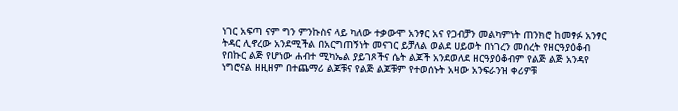ነገር አፍጣ ናም ግን ምንኩስና ላይ ካለው ተቃውሞ አንፃር አና የጋብቻን መልካምነት ጠንክሮ ከመፃፉ አንፃር ትዳር ሊኖረው አንደሚችል በአርግጠኝነት መናገር ይቻለል ወልደ ሀይወት በነገረን መሰረት የዘርዓያዕቆብ የበኩር ልጅ የሆነው ሐብተ ሚካኤል ያይገጾችና ሴት ልጆች አንደወለደ ዘርዓያዕቆብም የልጅ ልጅ አንዳየ ነግሮናል ዘዚዘም በተጨማሪ ልጆቹና የልጅ ልጆቹም የተወሰኑት አዛው አንፍራንዝ ቀሪዎቹ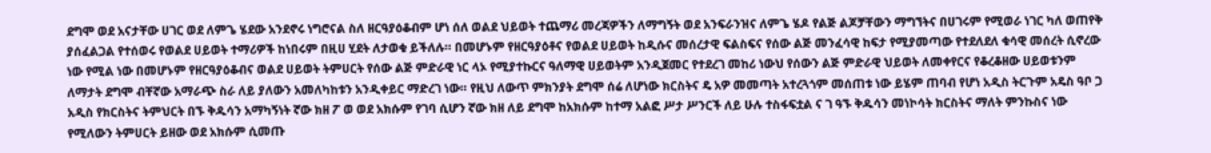ደግሞ ወደ አናታቸው ሀገር ወደ ለምጌ ሄደው አንደኖሩ ነግሮናል ስለ ዘርዓያዕቆብም ሆነ ሰለ ወልደ ህይወት ተጨማሪ መረጃዎችን ለማግኝት ወደ አንፍራንዝና ለምጌ ሄዶ የልጅ ልጆቻቸውን ማግኘትና በሀገሩም የሚወራ ነገር ካለ ወጠየቅ ያሰፈልጋል የተሰወሩ የወልደ ሀይወት ተማሪዎች ከነበሩም በዚሀ ሂደት ለታወቁ ይችለሉ። በመሆኑም የዘርዓያዕቶና የወልደ ሀይወት ከዲሱና መሰረታዊ ፍልስፍና የሰው ልጅ መንፈሳዊ ከፍታ የሚያመጣው የተደለደለ ቁሳዊ መሰረት ሲኖረው ነው የሚል ነው በመሆኑም የዘርዓያዕቆብና ወልደ ሀይወት ትምሀርት የሰው ልጅ ምድራዊ ነር ላኦ የሚያተኩርና ዓለማዊ ሀይወትም አንዲጀመር የተደረገ መከሪ ነውህ የሰውን ልጅ ምድራዊ ህይወት ለመቀየርና የቆረቆዘው ሀይወቱንም ለማታት ደግሞ ብቸኛው አማራጭ ስራ ለይ ያለውን አመለካከቱን አንዲቀይር ማድረገ ነው። የዚህ ለውጥ ምክንያት ደግሞ ሰሬ ለሆነው ክርስትና ዴ አዎ መመጣት አተረጓጎም መሰጠቱ ነው ይሄም ጠባብ የሆነ አዲስ ትርጉም አዴስ ዓቦ ጋ አዲስ የክርስትና ትምህርት በኙ ቅዱሳን አማካኝነት ኛው ክዘ ፖ ወ ወደ አክሱም የገባ ሲሆን ኛው ክዘ ለይ ደግሞ ከአክሱም ከተማ አልፎ ሥታ ሥንርች ለይ ሁሉ ተስፋፍቷል ና ገ ዓኙ ቅዱሳን መነኮሳት ክርስትና ማለት ምንኩስና ነው የሚለውን ትምሀርት ይዘው ወደ አክሱም ሲመጡ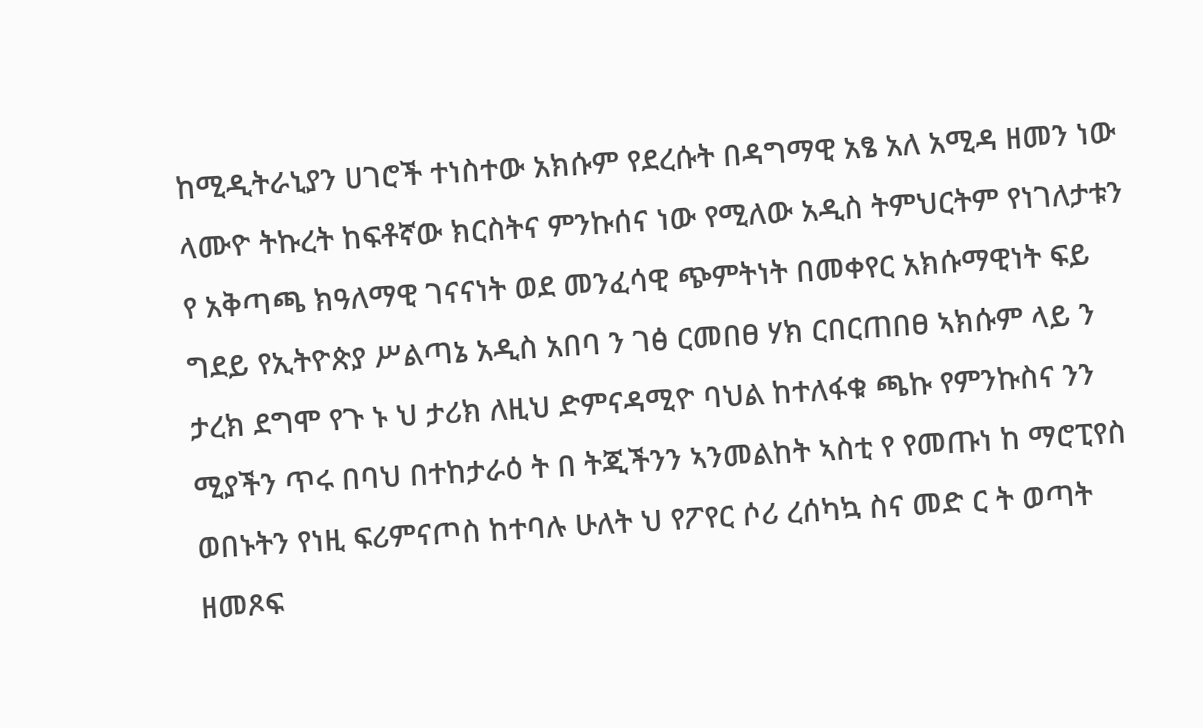ከሚዲትራኒያን ሀገሮች ተነስተው አክሱም የደረሱት በዳግማዊ አፄ አለ አሚዳ ዘመን ነው ላሙዮ ትኩረት ከፍቶኛው ክርስትና ምንኩሰና ነው የሚለው አዲስ ትምህርትም የነገለታቱን የ አቅጣጫ ክዓለማዊ ገናናነት ወደ መንፈሳዊ ጭምትነት በመቀየር አክሱማዊነት ፍይ ግደይ የኢትዮጵያ ሥልጣኔ አዲስ አበባ ን ገፅ ርመበፀ ሃክ ርበርጠበፀ ኣክሱም ላይ ን ታረክ ደግሞ የጉ ኑ ህ ታሪክ ለዚህ ድምናዳሚዮ ባህል ከተለፋቁ ጫኩ የምንኩስና ንን ሚያችን ጥሩ በባህ በተከታራዕ ት በ ትጂችንን ኣንመልከት ኣስቲ የ የመጡነ ከ ማሮፒየስ ወበኑትን የነዚ ፍሪምናጦስ ከተባሉ ሁለት ህ የፖየር ሶሪ ረሰካኳ ስና መድ ር ት ወጣት ዘመጾፍ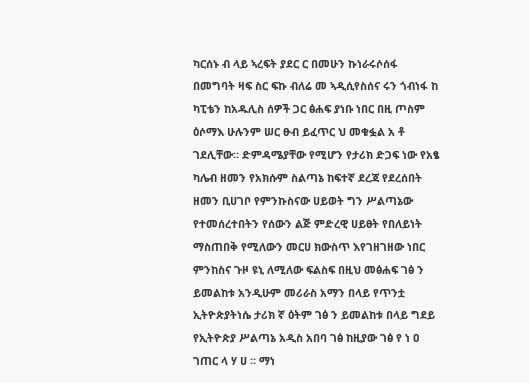ካርሰኑ ብ ላይ ኣረፍት ያደር ር በመሁን ኩነራሩሶሰፋ በመግባት ዛፍ ስር ፍኩ ብለሬ መ ኣዲሲየስሰና ሩን ጎብነፋ ከ ካፒቴን ከአዱሊስ ሰዎች ጋር ፅሐፍ ያነቡ ነበር በዚ ጦስም ዕሶማእ ሁሉንም ሠር ፁብ ይፈጥር ህ መቁፏል አ ቶ ገደሊቸው። ድምዳሜያቸው የሚሆን የታሪክ ድጋፍ ነው የአፄ ካሌብ ዘመን የአክሱም ስልጣኔ ከፍተኛ ደረጃ የደረሰበት ዘመን ቢሀገቦ የምንኩስናው ሀይወት ግን ሥልጣኔው የተመሰረተበትን የሰውን ልጅ ምድረዊ ሀይፀት የበለይነት ማስጠበቅ የሚለውን መርሀ ክውስጥ እየገዘገዘው ነበር ምንከስና ጉዞ ዩኒ ለሚለው ፍልስፍ በዚህ መፅሐፍ ገፅ ን ይመልከቱ አንዲሁም መሪራስ አማን በላይ የጥንቷ ኢትዮጵያትነሴ ታሪክ ኛ ዕትም ገፅ ን ይመልከቱ በላይ ግደይ የኢትዮጵያ ሥልጣኔ አዲስ አበባ ገፅ ከዚያው ገፅ የ ነ ዐ ገጠር ላ ሃ ሀ ። ማነ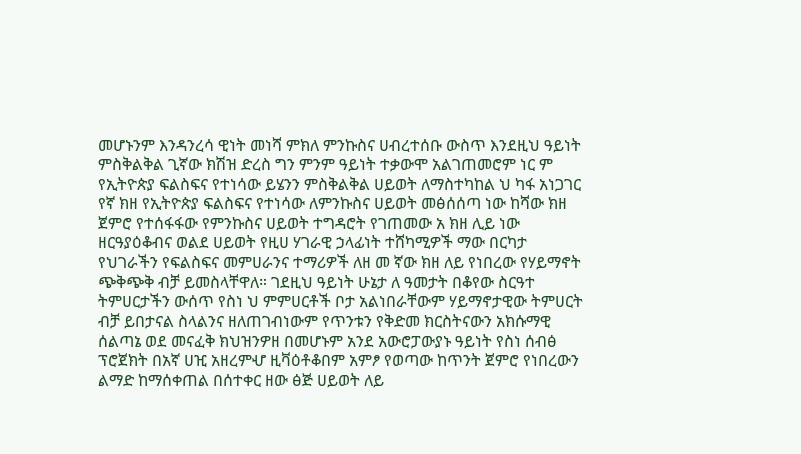መሆኑንም እንዳንረሳ ዊነት መነሻ ምክለ ምንኩስና ሀብረተሰቡ ውስጥ እንደዚህ ዓይነት ምስቅልቅል ጊኛው ክሽዝ ድረስ ግን ምንም ዓይነት ተቃውሞ አልገጠመሮም ነር ም የኢትዮጵያ ፍልስፍና የተነሳው ይሄንን ምስቅልቅል ሀይወት ለማስተካከል ህ ካፋ አነጋገር የኛ ክዘ የኢትዮጵያ ፍልስፍና የተነሳው ለምንኩስና ሀይወት መፅሰሰጣ ነው ከሻው ክዘ ጀምሮ የተሰፋፋው የምንኩስና ሀይወት ተግዳሮት የገጠመው አ ክዘ ሊይ ነው ዘርዓያዕቆብና ወልደ ሀይወት የዚሀ ሃገራዊ ኃላፊነት ተሸካሚዎች ማው በርካታ የህገራችን የፍልስፍና መምሀራንና ተማሪዎች ለዘ መ ኛው ክዘ ለይ የነበረው የሃይማኖት ጭቅጭቅ ብቻ ይመስላቸዋለ። ገደዚህ ዓይነት ሁኔታ ለ ዓመታት በቆየው ስርዓተ ትምሀርታችን ውሰጥ የስነ ህ ምምሀርቶች ቦታ አልነበራቸውም ሃይማኖታዊው ትምሀርት ብቻ ይበታናል ስላልንና ዘለጠገብነውም የጥንቱን የቅድመ ክርስትናውን አክሱማዊ ሰልጣኔ ወደ መናፈቅ ክህዝንዎዘ በመሆኑም አንደ አውሮፓውያኑ ዓይነት የስነ ሰብፅ ፕሮጀክት በአኛ ሀዢ አዘረምሇ ዚቫዕቶቆበም አምፆ የወጣው ከጥንት ጀምሮ የነበረውን ልማድ ከማሰቀጠል በሰተቀር ዘው ፅጅ ሀይወት ለይ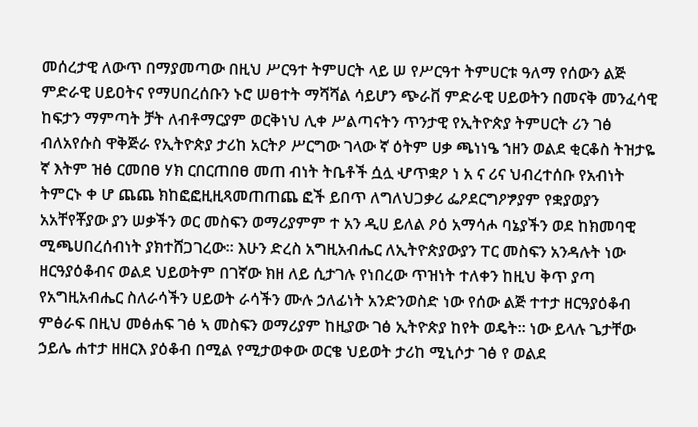መሰረታዊ ለውጥ በማያመጣው በዚህ ሥርዓተ ትምሀርት ላይ ሠ የሥርዓተ ትምሀርቱ ዓለማ የሰውን ልጅ ምድራዊ ሀይዐትና የማሀበረሰቡን ኑሮ ሠፀተት ማሻሻል ሳይሆን ጭራቨ ምድራዊ ሀይወትን በመናቅ መንፈሳዊ ከፍታን ማምጣት ቻት ለብቶማርያም ወርቅነህ ሊቀ ሥልጣናትን ጥንታዊ የኢትዮጵያ ትምሀርት ሪን ገፅ ብለአየሱስ ዋቅጅራ የኢትዮጵያ ታሪከ አርትዖ ሥርግው ገላው ኛ ዕትም ሀቃ ጫነነዔ ኀዘን ወልደ ቂርቆስ ትዝታዬ ኛ እትም ዝፅ ርመበፀ ሃክ ርበርጠበፀ መጠ ብነት ትቤቶች ሷሏ ሇጥቋዖ ነ አ ና ሪና ህብረተሰቡ የአብነት ትምርኑ ቀ ሆ ጨጨ ክከፎፎዚዚጻመጠጠጨ ፎች ይበጥ ለግለህጋቃሪ ፌዖደርግዖፇያም የቋያወያን አአቸየቾያው ያን ሠቃችን ወር መስፍን ወማሪያምም ተ አን ዲሀ ይለል ዖዕ አማሳሖ ባኔያችን ወደ ከክመባዊ ሚጫሀበረሰብነት ያክተሸጋገረው። እሁን ድረስ አግዚአብሔር ለኢትዮጵያውያን ፐር መስፍን አንዳሉት ነው ዘርዓያዕቆብና ወልደ ህይወትም በገኛው ክዘ ለይ ሲታገሉ የነበረው ጥዝነት ተለቀን ከዚህ ቅጥ ያጣ የአግዚአብሔር ስለራሳችን ሀይወት ራሳችን ሙሉ ኃለፊነት አንድንወስድ ነው የሰው ልጅ ተተታ ዘርዓያዕቆብ ምፅራፍ በዚህ መፅሐፍ ገፅ ኣ መስፍን ወማሪያም ከዚያው ገፅ ኢትዮጵያ ከየት ወዴት። ነው ይላሉ ጌታቸው ኃይሌ ሐተታ ዘዘርእ ያዕቆብ በሚል የሚታወቀው ወርቄ ህይወት ታሪከ ሚኒሶታ ገፅ የ ወልደ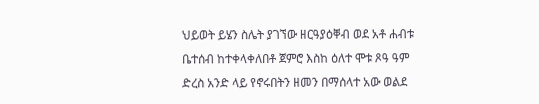ህይወት ይሄን ስሌት ያገኘው ዘርዓያዕቐብ ወደ አቶ ሐብቱ ቤተሰብ ከተቀላቀለበቶ ጀምሮ እስከ ዕለተ ሞቱ ጾዓ ዓም ድረስ አንድ ላይ የኖሩበትን ዘመን በማሰላተ አው ወልደ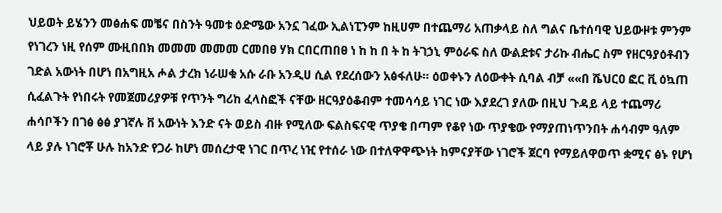ህይወት ይሄንን መፅሐፍ መቼና በስንት ዓመቱ ዕድሜው አንኗ ገፈው ኢልነፒንም ከዚሀም በተጨማሪ አጠቃላይ ስለ ግልና ቤተሰባዊ ህይውዞቱ ምንም የነገረን ነዚ የሰም ሙዚበበክ መመመ መመመ ርመበፀ ሃክ ርበርጠበፀ ነ ከ ከ በ ት ከ ትገኃኒ ምዕራፍ ስለ ውልደቱና ታሪኩ ብሔር ስም የዘርዓያዕቶብን ገድል አውነት በሆነ በአግዚአ ሖል ታረክ ነራሠቁ አሱ ራቡ አንዲሀ ሲል የደረሰውን አፅፋለሁ። ዕወቀኑን ለዕውቀት ሲባል ብቻ ««በ ሼህርዐ ፎር ቪ ዕኳጠ ሲፈልጉት የነበሩት የመጀመሪያዎቹ የጥንት ግሪከ ፈላስፎች ናቸው ዘርዓያዕቆብም ተመሳሳይ ነገር ነው እያደረገ ያለው በዚህ ጉዳይ ላይ ተጨማሪ ሐሳቦችን በገፅ ፅፅ ያገኛሉ ቨ አውነት እንድ ናት ወይስ ብዙ የሚለው ፍልስፍናዊ ጥያቄ በጣም የቆየ ነው ጥያቄው የማያጠነጥንበት ሐሳብም ዓለም ላይ ያሉ ነገሮቾ ሁሉ ከአንድ የጋራ ከሆነ መሰረታዊ ነገር በጥረ ነዢ የተሰራ ነው በተለዋዋጭነት ከምናያቸው ነገሮች ጀርባ የማይለዋወጥ ቋሚና ፅኑ የሆነ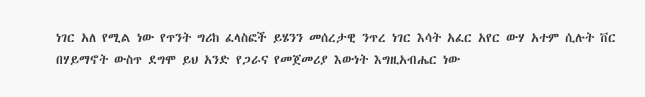ነገር አለ የሚል ነው የጥንት ግሪከ ፈላስፎች ይሄንን መሰረታዊ ንጥረ ነገር እሳት አፈር አየር ውሃ አተም ሲሉት ቨር በሃይማኖት ውስጥ ደግሞ ይህ አንድ የጋራና የመጀመሪያ እውነት እግዚአብሔር ነው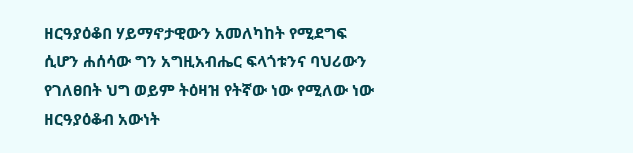ዘርዓያዕቆበ ሃይማኖታዊውን አመለካከት የሚደግፍ ሲሆን ሐሰሳው ግን አግዚአብሔር ፍላጎቱንና ባህሪውን የገለፀበት ህግ ወይም ትዕዛዝ የትኛው ነው የሚለው ነው ዘርዓያዕቆብ አውነት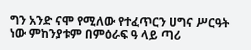ግን አንድ ናሞ የሚለው የተፈጥርን ሀግና ሥርዓት ነው ምከንያቱም በምዕራፍ ዓ ላይ ጣሪ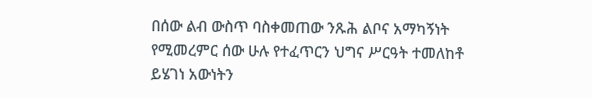በሰው ልብ ውስጥ ባስቀመጠው ንጹሕ ልቦና አማካኝነት የሚመረምር ሰው ሁሉ የተፈጥርን ህግና ሥርዓት ተመለከቶ ይሄገነ አውነትን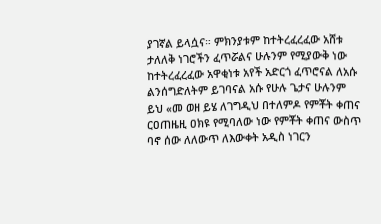ያገኛል ይላሷና። ምክንያቱም ከተትረፈረፈው አሸቱ ታለለቅ ነገሮችን ፈጥሯልና ሁሉንም የሚያውቅ ነው ከተትረፈረፈው አዋቂነቱ አየች አድርጎ ፈጥሮናል ለአሱ ልንሰግድለትም ይገባናል አሱ የሁሉ ጌታና ሁሉንም ይህ «መ ወዘ ይሄ ለገግዲህ በተለምዶ የምቾት ቀጠና ርዐጠዜዚ ዐክዩ የሚባለው ነው የምቾት ቀጠና ውስጥ ባኖ ሰው ለለውጥ ለእውቀት አዲስ ነገርን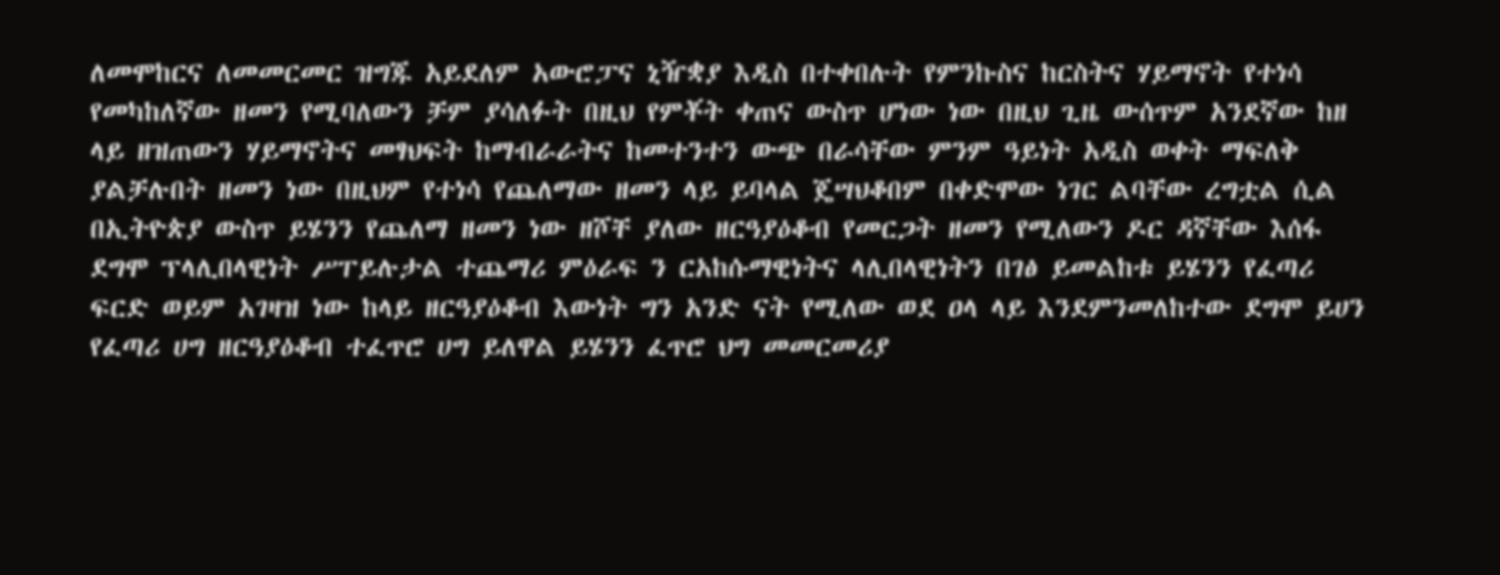ለመሞከርና ለመመርመር ዝግጁ አይደለም አውሮፓና ኒዥቋያ እዲስ በተቀበሉት የምንኩስና ከርስትና ሃይማኖት የተነሳ የመካከለኛው ዘመን የሚባለውን ቻም ያሳለፉት በዚህ የምቾት ቀጠና ውስጥ ሆነው ነው በዚህ ጊዜ ውሰጥም አንደኛው ከዘ ላይ ዘዝጠውን ሃይማኖትና መፃህፍት ከማብራራትና ከመተንተን ውጭ በራሳቸው ምንም ዓይነት አዲስ ወቀት ማፍለቅ ያልቻሉበት ዘመን ነው በዚህም የተነሳ የጨለማው ዘመን ላይ ይባላል ጄሣህቆበም በቀድሞው ነገር ልባቸው ረግቷል ሲል በኢትዮጵያ ውስጥ ይሄንን የጨለማ ዘመን ነው ዘሾቸ ያለው ዘርዓያዕቆብ የመርጋት ዘመን የሚለውን ዶር ዳኛቸው እሰፋ ደግሞ ፕላሊበላዊነት ሥፐይሉታል ተጨማሪ ምዕራፍ ን ርአከሱማዊነትና ላሊበላዊነትን በገፅ ይመልከቱ ይሄንን የፈጣሪ ፍርድ ወይም አገዛዝ ነው ከላይ ዘርዓያዕቆብ እውነት ግን አንድ ናት የሚለው ወደ ዐላ ላይ እንደምንመለከተው ደግሞ ይሀን የፈጣሪ ሀግ ዘርዓያዕቆብ ተፈጥሮ ሀግ ይለዋል ይሄንን ፈጥሮ ህግ መመርመሪያ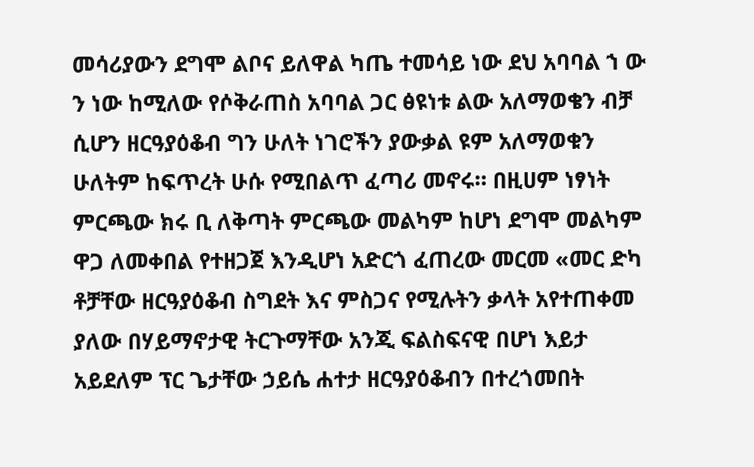መሳሪያውን ደግሞ ልቦና ይለዋል ካጤ ተመሳይ ነው ደህ አባባል ኀ ው ን ነው ከሚለው የሶቅራጠስ አባባል ጋር ፅዩነቱ ልው አለማወቄን ብቻ ሲሆን ዘርዓያዕቆብ ግን ሁለት ነገሮችን ያውቃል ዩም አለማወቁን ሁለትም ከፍጥረት ሁሱ የሚበልጥ ፈጣሪ መኖሩ። በዚሀም ነፃነት ምርጫው ክሩ ቢ ለቅጣት ምርጫው መልካም ከሆነ ደግሞ መልካም ዋጋ ለመቀበል የተዘጋጀ እንዲሆነ አድርጎ ፈጠረው መርመ «መር ድካ ቶቻቸው ዘርዓያዕቆብ ስግደት እና ምስጋና የሚሉትን ቃላት አየተጠቀመ ያለው በሃይማኖታዊ ትርጉማቸው አንጂ ፍልስፍናዊ በሆነ እይታ አይደለም ፕር ጌታቸው ኃይሴ ሐተታ ዘርዓያዕቆብን በተረጎመበት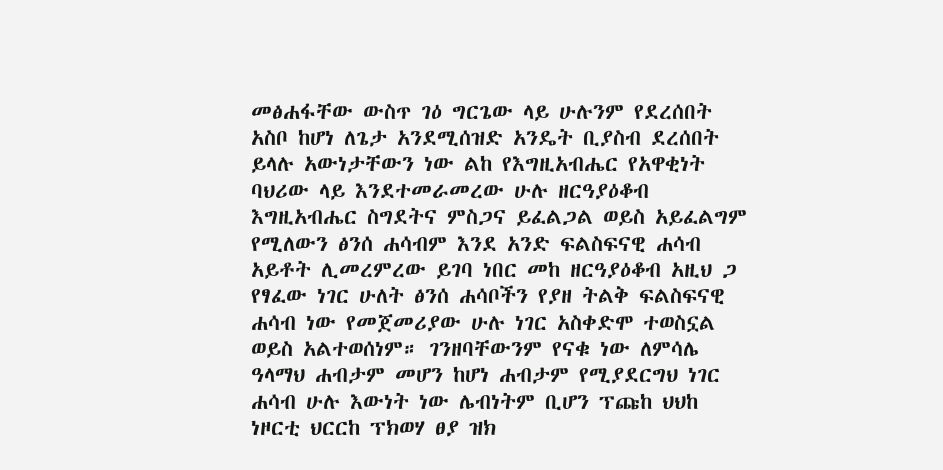መፅሐፋቸው ውስጥ ገዕ ግርጌው ላይ ሁሉንም የደረሰበት አስቦ ከሆነ ለጌታ አንደሚሰዝድ አንዴት ቢያስብ ደረሰበት ይላሉ አውነታቸውን ነው ልከ የእግዚአብሔር የአዋቂነት ባህሪው ላይ እንደተመራመረው ሁሉ ዘርዓያዕቆብ እግዚአብሔር ስግደትና ምስጋና ይፈልጋል ወይስ አይፈልግም የሚለውን ፅንሰ ሐሳብም እንደ አንድ ፍልስፍናዊ ሐሳብ አይቶት ሊመረምረው ይገባ ነበር መከ ዘርዓያዕቆብ አዚህ ጋ የፃፈው ነገር ሁለት ፅንሰ ሐሳቦችን የያዘ ትልቅ ፍልስፍናዊ ሐሳብ ነው የመጀመሪያው ሁሉ ነገር አስቀድሞ ተወስኗል ወይስ አልተወሰነም። ገንዘባቸውንም የናቁ ነው ለምሳሌ ዓላማህ ሐብታም መሆን ከሆነ ሐብታም የሚያደርግህ ነገር ሐሳብ ሁሉ እውነት ነው ሌብነትም ቢሆን ፕጩከ ህህከ ነዞርቲ ህርርከ ፕክወሃ ፀያ ዝክ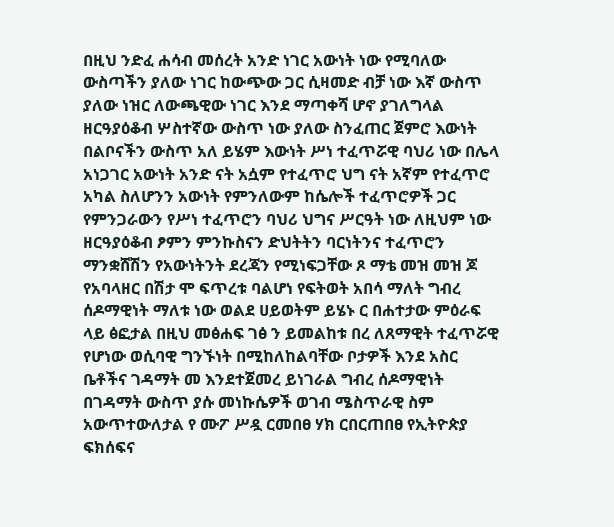በዚህ ንድፈ ሐሳብ መሰረት አንድ ነገር አውነት ነው የሚባለው ውስጣችን ያለው ነገር ከውጭው ጋር ሲዛመድ ብቻ ነው እኛ ውስጥ ያለው ነዝር ለውጫዊው ነገር እንደ ማጣቀሻ ሆኖ ያገለግላል ዘርዓያዕቆብ ሦስተኛው ውስጥ ነው ያለው ስንፈጠር ጀምሮ እውነት በልቦናችን ውስጥ አለ ይሄም እውነት ሥነ ተፈጥሯዊ ባህሪ ነው በሌላ አነጋገር አውነት አንድ ናት አሷም የተፈጥሮ ህግ ናት አኛም የተፈጥሮ አካል ስለሆንን አውነት የምንለውም ከሴሎች ተፈጥሮዎች ጋር የምንጋራውን የሥነ ተፈጥሮን ባህሪ ህግና ሥርዓት ነው ለዚህም ነው ዘርዓያዕቆብ ፆምን ምንኩስናን ድህትትን ባርነትንና ተፈጥሮን ማንቋሸሽን የአውነትንት ደረጃን የሚነፍጋቸው ጾ ማቴ መዝ መዝ ጆ የአባላዘር በሽታ ሞ ፍጥረቱ ባልሆነ የፍትወት አበሳ ማለት ግብረ ሰዶማዊነት ማለቱ ነው ወልደ ሀይወትም ይሄኑ ር በሐተታው ምዕራፍ ላይ ፅፎታል በዚህ መፅሐፍ ገፅ ን ይመልከቱ በረ ለጸማዊት ተፈጥሯዊ የሆነው ወሲባዊ ግንኙነት በሚከለከልባቸው ቦታዎች እንደ አስር ቤቶችና ገዳማት መ እንደተጀመረ ይነገራል ግብረ ሰዶማዊነት በገዳማት ውስጥ ያሱ መነኩሴዎች ወገብ ሜስጥራዊ ስም አውጥተውለታል የ ሙፖ ሥዷ ርመበፀ ሃክ ርበርጠበፀ የኢትዮጵያ ፍክሰፍና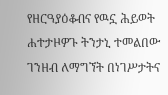የዘርዓያዕቆብና የዉኗ ሕይወት ሐተታዞዎጉ ትንታኒ ተመልበው ገንዘብ ለማግኘት በነገሥታትና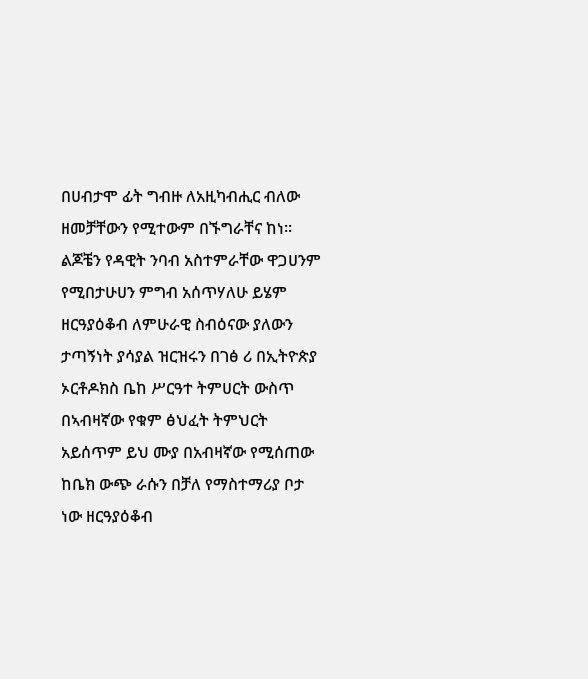በሀብታሞ ፊት ግብዙ ለአዚካብሒር ብለው ዘመቻቸውን የሚተውም በኙግራቸና ከነ። ልጆቼን የዳዊት ንባብ አስተምራቸው ዋጋሀንም የሚበታሁሀን ምግብ አሰጥሃለሁ ይሄም ዘርዓያዕቆብ ለምሁራዊ ስብዕናው ያለውን ታጣኝነት ያሳያል ዝርዝሩን በገፅ ሪ በኢትዮጵያ ኦርቶዶክስ ቤከ ሥርዓተ ትምሀርት ውስጥ በኣብዛኛው የቁም ፅህፈት ትምህርት አይሰጥም ይህ ሙያ በአብዛኛው የሚሰጠው ከቤክ ውጭ ራሱን በቻለ የማስተማሪያ ቦታ ነው ዘርዓያዕቆብ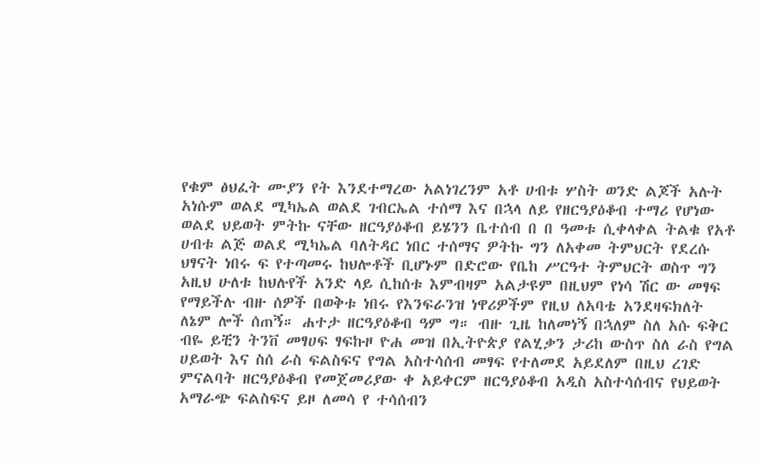የቁም ፅህፈት ሙያን የት እንደተማረው አልነገረንም አቶ ሀብቱ ሦስት ወንድ ልጆች አሉት አነሱም ወልደ ሚካኤል ወልደ ገብርኤል ተሰማ እና በኋላ ለይ የዘርዓያዕቆብ ተማሪ የሆነው ወልደ ህይወት ምትኩ ናቸው ዘርዓያዕቆብ ይሄንን ቤተሰብ በ በ ዓመቱ ሲቀላቀል ትልቁ የአቶ ሀብቱ ልጅ ወልደ ሚካኤል ባለትዳር ነበር ተሰማና ዎትኩ ግን ለአቀመ ትምህርት የደረሱ ህፃናት ነበሩ ፍ የተጣመሩ ከህሎቶች ቢሆኑም በድሮው የቤከ ሥርዓተ ትምህርት ወስጥ ግን አዚህ ሁለቱ ከህሉየች አንድ ላይ ሲከሰቱ እምብዛም አልታዩም በዚህም የነሳ ሽር ው መፃፍ የማይችሉ ብዙ ሰዎች በወቅቱ ነበሩ የእንፍራንዝ ነዋሪዎችም የዚህ ለአባቴ አንደዛፍክለት ለኔም ሎች ሰጠኝ። ሐተታ ዘርዓያዕቆብ ዓም ግ። ብዙ ጊዜ ከለመነኝ በኋለም ስለ አሱ ፍቅር ብዬ ይቺን ትንቨ መፃሀፍ ፃፍኩዞ ዮሐ መዝ በኢትዮጵያ የልሂቃን ታሪከ ውስጥ ስለ ራስ የግል ሀይወት እና ስሰ ራስ ፍልስፍና የግል አስተሳሰብ መፃፍ የተለመደ አይደለም በዚህ ረገድ ምናልባት ዘርዓያዕቆብ የመጀመሪያው ቀ አይቀርም ዘርዓያዕቆብ አዲስ አስተሳሰብና የህይወት አማራጭ ፍልስፍና ይዞ ለመሳ የ ተሳሰብን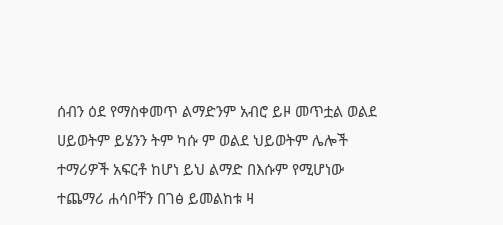ሰብን ዕደ የማስቀመጥ ልማድንም አብሮ ይዞ መጥቷል ወልደ ሀይወትም ይሄንን ትም ካሱ ም ወልደ ህይወትም ሌሎች ተማሪዎች አፍርቶ ከሆነ ይህ ልማድ በእሱም የሚሆነው ተጨማሪ ሐሳቦቸን በገፅ ይመልከቱ ዛ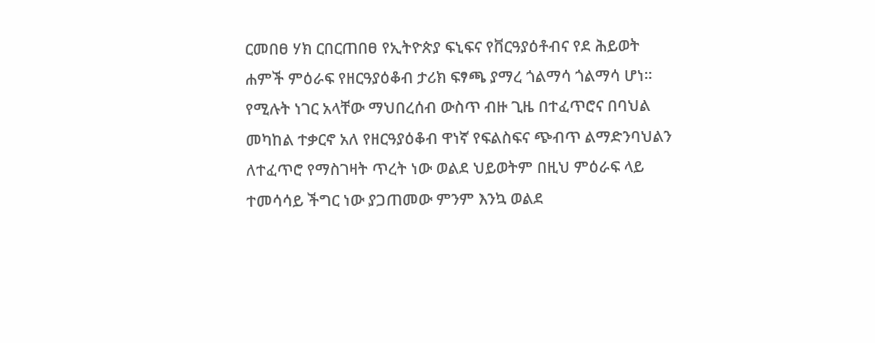ርመበፀ ሃክ ርበርጠበፀ የኢትዮጵያ ፍኒፍና የቨርዓያዕቶብና የደ ሕይወት ሐምች ምዕራፍ የዘርዓያዕቆብ ታሪክ ፍፃጫ ያማረ ጎልማሳ ጎልማሳ ሆነ። የሚሉት ነገር አላቸው ማህበረሰብ ውስጥ ብዙ ጊዜ በተፈጥሮና በባህል መካከል ተቃርኖ አለ የዘርዓያዕቆብ ዋነኛ የፍልስፍና ጭብጥ ልማድንባህልን ለተፈጥሮ የማስገዛት ጥረት ነው ወልደ ህይወትም በዚህ ምዕራፍ ላይ ተመሳሳይ ችግር ነው ያጋጠመው ምንም እንኳ ወልደ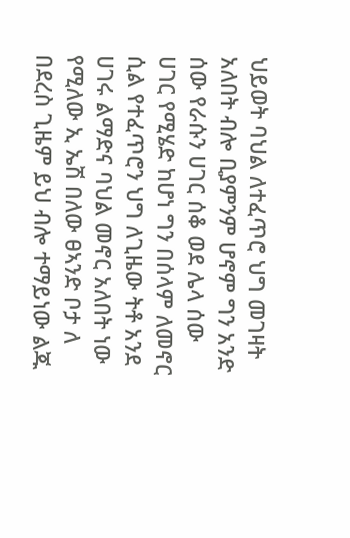ህይወት ባህል ለተፈጥሮ ህግ መገዛት አለበት ብሎ ቢያምንም ሆኖም ግን አንድ ሰው የራሱን ሀገር ሰቆ ወደ ሌላ ሰው ሀገር የሚሄድ ከሆነ ግን በሰላም ለመኖር ሲል የተፈጥሮን ህግ ለጊዜው ትቶ አንደ ሀገሩ ልማድና ባህል መኖር አለበት ነው የሚለው ኢ ኤሽ በለው ፀኣንድ ቦታ ለ በደረስ ጊዜም ይህ ብሎ ተማይነው ልጁ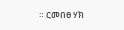። ርመበፀ ሃክ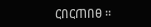ርበርጠበፀ ።